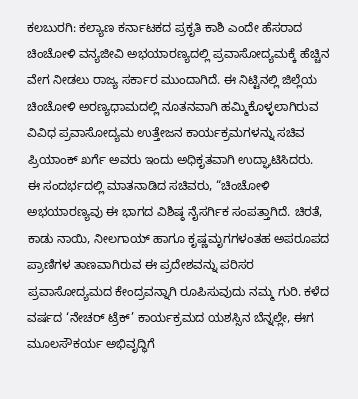ಕಲಬುರಗಿ: ಕಲ್ಯಾಣ ಕರ್ನಾಟಕದ ಪ್ರಕೃತಿ ಕಾಶಿ ಎಂದೇ ಹೆಸರಾದ ಚಿಂಚೋಳಿ ವನ್ಯಜೀವಿ ಅಭಯಾರಣ್ಯದಲ್ಲಿ ಪ್ರವಾಸೋದ್ಯಮಕ್ಕೆ ಹೆಚ್ಚಿನ ವೇಗ ನೀಡಲು ರಾಜ್ಯ ಸರ್ಕಾರ ಮುಂದಾಗಿದೆ. ಈ ನಿಟ್ಟಿನಲ್ಲಿ ಜಿಲ್ಲೆಯ ಚಿಂಚೋಳಿ ಅರಣ್ಯಧಾಮದಲ್ಲಿ ನೂತನವಾಗಿ ಹಮ್ಮಿಕೊಳ್ಳಲಾಗಿರುವ ವಿವಿಧ ಪ್ರವಾಸೋದ್ಯಮ ಉತ್ತೇಜನ ಕಾರ್ಯಕ್ರಮಗಳನ್ನು ಸಚಿವ ಪ್ರಿಯಾಂಕ್ ಖರ್ಗೆ ಅವರು ಇಂದು ಅಧಿಕೃತವಾಗಿ ಉದ್ಘಾಟಿಸಿದರು.
ಈ ಸಂದರ್ಭದಲ್ಲಿ ಮಾತನಾಡಿದ ಸಚಿವರು, “ಚಿಂಚೋಳಿ ಅಭಯಾರಣ್ಯವು ಈ ಭಾಗದ ವಿಶಿಷ್ಠ ನೈಸರ್ಗಿಕ ಸಂಪತ್ತಾಗಿದೆ. ಚಿರತೆ, ಕಾಡು ನಾಯಿ, ನೀಲಗಾಯ್ ಹಾಗೂ ಕೃಷ್ಣಮೃಗಗಳಂತಹ ಅಪರೂಪದ ಪ್ರಾಣಿಗಳ ತಾಣವಾಗಿರುವ ಈ ಪ್ರದೇಶವನ್ನು ಪರಿಸರ ಪ್ರವಾಸೋದ್ಯಮದ ಕೇಂದ್ರವನ್ನಾಗಿ ರೂಪಿಸುವುದು ನಮ್ಮ ಗುರಿ. ಕಳೆದ ವರ್ಷದ ‘ನೇಚರ್ ಟ್ರೆಕ್’ ಕಾರ್ಯಕ್ರಮದ ಯಶಸ್ಸಿನ ಬೆನ್ನಲ್ಲೇ, ಈಗ ಮೂಲಸೌಕರ್ಯ ಅಭಿವೃದ್ಧಿಗೆ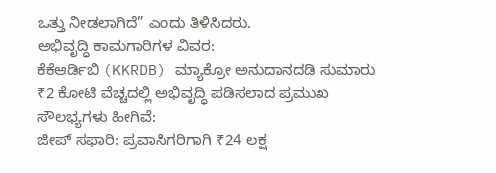ಒತ್ತು ನೀಡಲಾಗಿದೆ” ಎಂದು ತಿಳಿಸಿದರು.
ಅಭಿವೃದ್ಧಿ ಕಾಮಗಾರಿಗಳ ವಿವರ:
ಕೆಕೆಆರ್ಡಿಬಿ (KKRDB) ಮ್ಯಾಕ್ರೋ ಅನುದಾನದಡಿ ಸುಮಾರು ₹2 ಕೋಟಿ ವೆಚ್ಚದಲ್ಲಿ ಅಭಿವೃದ್ಧಿ ಪಡಿಸಲಾದ ಪ್ರಮುಖ ಸೌಲಭ್ಯಗಳು ಹೀಗಿವೆ:
ಜೀಪ್ ಸಫಾರಿ: ಪ್ರವಾಸಿಗರಿಗಾಗಿ ₹24 ಲಕ್ಷ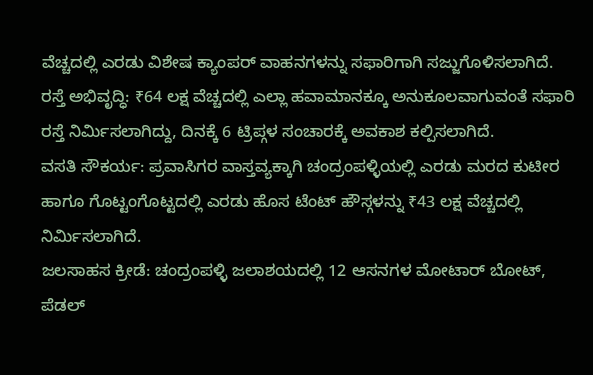ವೆಚ್ಚದಲ್ಲಿ ಎರಡು ವಿಶೇಷ ಕ್ಯಾಂಪರ್ ವಾಹನಗಳನ್ನು ಸಫಾರಿಗಾಗಿ ಸಜ್ಜುಗೊಳಿಸಲಾಗಿದೆ.
ರಸ್ತೆ ಅಭಿವೃದ್ಧಿ: ₹64 ಲಕ್ಷ ವೆಚ್ಚದಲ್ಲಿ ಎಲ್ಲಾ ಹವಾಮಾನಕ್ಕೂ ಅನುಕೂಲವಾಗುವಂತೆ ಸಫಾರಿ ರಸ್ತೆ ನಿರ್ಮಿಸಲಾಗಿದ್ದು, ದಿನಕ್ಕೆ 6 ಟ್ರಿಪ್ಗಳ ಸಂಚಾರಕ್ಕೆ ಅವಕಾಶ ಕಲ್ಪಿಸಲಾಗಿದೆ.
ವಸತಿ ಸೌಕರ್ಯ: ಪ್ರವಾಸಿಗರ ವಾಸ್ತವ್ಯಕ್ಕಾಗಿ ಚಂದ್ರಂಪಳ್ಳಿಯಲ್ಲಿ ಎರಡು ಮರದ ಕುಟೀರ ಹಾಗೂ ಗೊಟ್ಟಂಗೊಟ್ಟದಲ್ಲಿ ಎರಡು ಹೊಸ ಟೆಂಟ್ ಹೌಸ್ಗಳನ್ನು ₹43 ಲಕ್ಷ ವೆಚ್ಚದಲ್ಲಿ ನಿರ್ಮಿಸಲಾಗಿದೆ.
ಜಲಸಾಹಸ ಕ್ರೀಡೆ: ಚಂದ್ರಂಪಳ್ಳಿ ಜಲಾಶಯದಲ್ಲಿ 12 ಆಸನಗಳ ಮೋಟಾರ್ ಬೋಟ್, ಪೆಡಲ್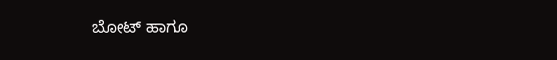ಬೋಟ್ ಹಾಗೂ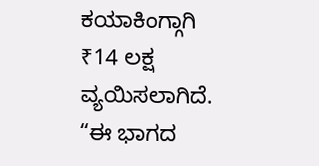ಕಯಾಕಿಂಗ್ಗಾಗಿ ₹14 ಲಕ್ಷ ವ್ಯಯಿಸಲಾಗಿದೆ.
“ಈ ಭಾಗದ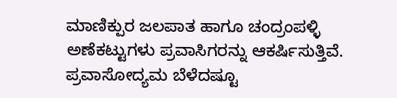ಮಾಣಿಕ್ಪುರ ಜಲಪಾತ ಹಾಗೂ ಚಂದ್ರಂಪಳ್ಳಿ ಅಣೆಕಟ್ಟುಗಳು ಪ್ರವಾಸಿಗರನ್ನು ಆಕರ್ಷಿಸುತ್ತಿವೆ. ಪ್ರವಾಸೋದ್ಯಮ ಬೆಳೆದಷ್ಟೂ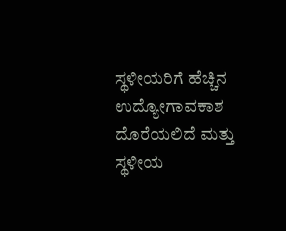ಸ್ಥಳೀಯರಿಗೆ ಹೆಚ್ಚಿನ ಉದ್ಯೋಗಾವಕಾಶ ದೊರೆಯಲಿದೆ ಮತ್ತು ಸ್ಥಳೀಯ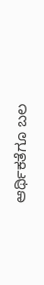ಆರ್ಥಿಕತೆಗೂ ಬಲ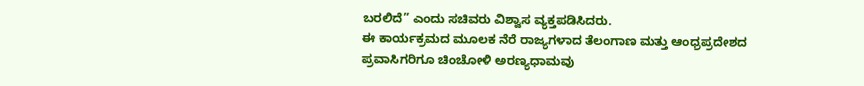ಬರಲಿದೆ” ಎಂದು ಸಚಿವರು ವಿಶ್ವಾಸ ವ್ಯಕ್ತಪಡಿಸಿದರು.
ಈ ಕಾರ್ಯಕ್ರಮದ ಮೂಲಕ ನೆರೆ ರಾಜ್ಯಗಳಾದ ತೆಲಂಗಾಣ ಮತ್ತು ಆಂಧ್ರಪ್ರದೇಶದ ಪ್ರವಾಸಿಗರಿಗೂ ಚಿಂಚೋಳಿ ಅರಣ್ಯಧಾಮವು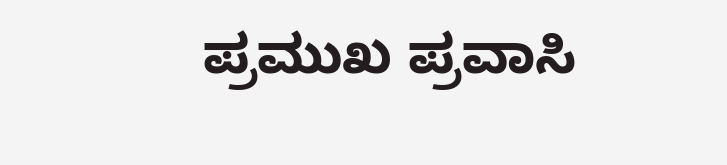ಪ್ರಮುಖ ಪ್ರವಾಸಿ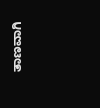ತಾಣವಾಗಿ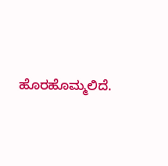ಹೊರಹೊಮ್ಮಲಿದೆ.